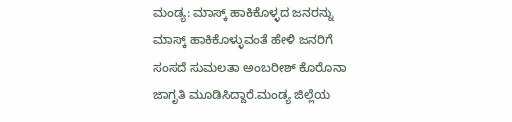ಮಂಡ್ಯ: ಮಾಸ್ಕ್ ಹಾಕಿಕೊಳ್ಳದ ಜನರನ್ನು ಮಾಸ್ಕ್ ಹಾಕಿಕೊಳ್ಳುವಂತೆ ಹೇಳಿ ಜನರಿಗೆ ಸಂಸದೆ ಸುಮಲತಾ ಅಂಬರೀಶ್ ಕೊರೊನಾ ಜಾಗೃತಿ ಮೂಡಿಸಿದ್ದಾರೆ.ಮಂಡ್ಯ ಜಿಲ್ಲೆಯ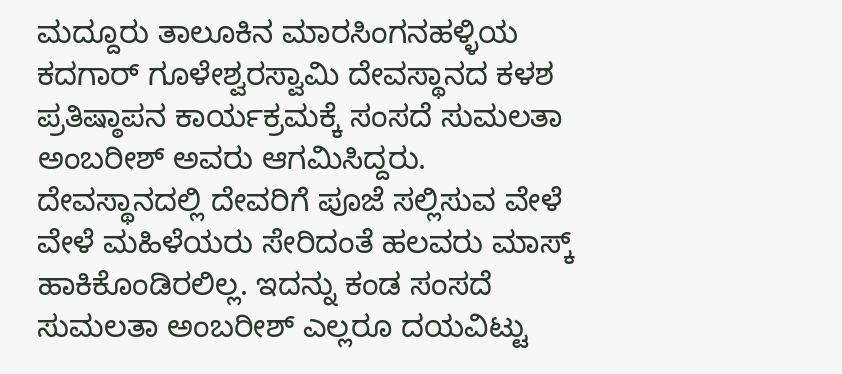ಮದ್ದೂರು ತಾಲೂಕಿನ ಮಾರಸಿಂಗನಹಳ್ಳಿಯ ಕದಗಾರ್ ಗೂಳೇಶ್ವರಸ್ವಾಮಿ ದೇವಸ್ಥಾನದ ಕಳಶ ಪ್ರತಿಷ್ಠಾಪನ ಕಾರ್ಯಕ್ರಮಕ್ಕೆ ಸಂಸದೆ ಸುಮಲತಾ ಅಂಬರೀಶ್ ಅವರು ಆಗಮಿಸಿದ್ದರು. ದೇವಸ್ಥಾನದಲ್ಲಿ ದೇವರಿಗೆ ಪೂಜೆ ಸಲ್ಲಿಸುವ ವೇಳೆ ವೇಳೆ ಮಹಿಳೆಯರು ಸೇರಿದಂತೆ ಹಲವರು ಮಾಸ್ಕ್ ಹಾಕಿಕೊಂಡಿರಲಿಲ್ಲ. ಇದನ್ನು ಕಂಡ ಸಂಸದೆ ಸುಮಲತಾ ಅಂಬರೀಶ್ ಎಲ್ಲರೂ ದಯವಿಟ್ಟು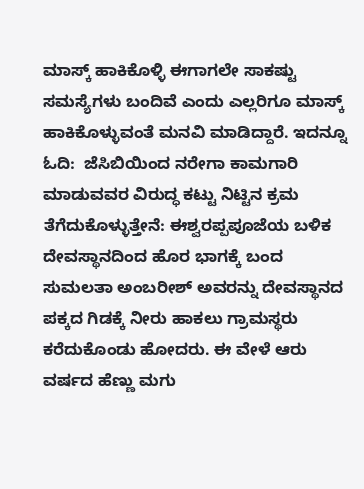ಮಾಸ್ಕ್ ಹಾಕಿಕೊಳ್ಳಿ ಈಗಾಗಲೇ ಸಾಕಷ್ಟು ಸಮಸ್ಯೆಗಳು ಬಂದಿವೆ ಎಂದು ಎಲ್ಲರಿಗೂ ಮಾಸ್ಕ್ ಹಾಕಿಕೊಳ್ಳುವಂತೆ ಮನವಿ ಮಾಡಿದ್ದಾರೆ. ಇದನ್ನೂ ಓದಿ:  ಜೆಸಿಬಿಯಿಂದ ನರೇಗಾ ಕಾಮಗಾರಿ ಮಾಡುವವರ ವಿರುದ್ಧ ಕಟ್ಟು ನಿಟ್ಟಿನ ಕ್ರಮ ತೆಗೆದುಕೊಳ್ಳುತ್ತೇನೆ: ಈಶ್ವರಪ್ಪಪೂಜೆಯ ಬಳಿಕ ದೇವಸ್ಥಾನದಿಂದ ಹೊರ ಭಾಗಕ್ಕೆ ಬಂದ ಸುಮಲತಾ ಅಂಬರೀಶ್ ಅವರನ್ನು ದೇವಸ್ಥಾನದ ಪಕ್ಕದ ಗಿಡಕ್ಕೆ ನೀರು ಹಾಕಲು ಗ್ರಾಮಸ್ಥರು ಕರೆದುಕೊಂಡು ಹೋದರು. ಈ ವೇಳೆ ಆರು ವರ್ಷದ ಹೆಣ್ಣು ಮಗು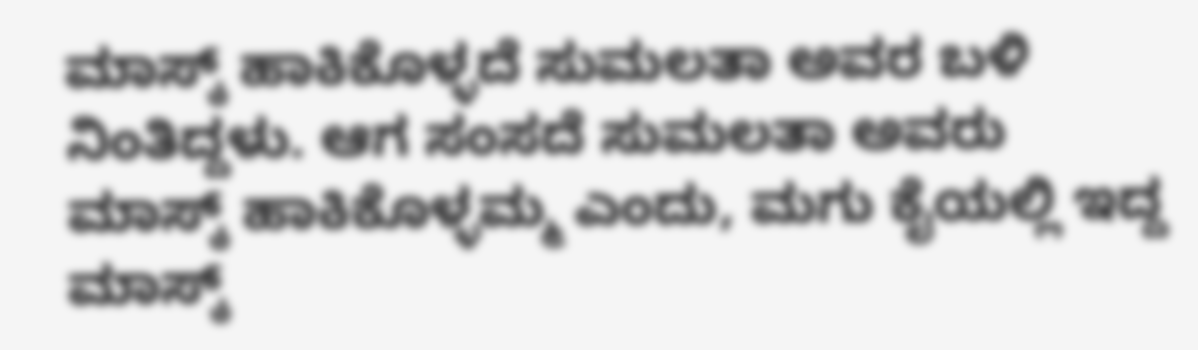ಮಾಸ್ಕ್ ಹಾಕಿಕೊಳ್ಳದೆ ಸುಮಲತಾ ಅವರ ಬಳಿ ನಿಂತಿದ್ದಳು. ಆಗ ಸಂಸದೆ ಸುಮಲತಾ ಅವರು ಮಾಸ್ಕ್ ಹಾಕಿಕೊಳ್ಳಮ್ಮ ಎಂದು, ಮಗು ಕೈಯಲ್ಲಿ ಇದ್ದ ಮಾಸ್ಕ್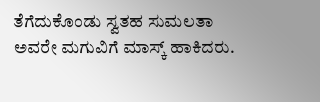ತೆಗೆದುಕೊಂಡು ಸ್ವತಹ ಸುಮಲತಾ ಅವರೇ ಮಗುವಿಗೆ ಮಾಸ್ಕ್ ಹಾಕಿದರು.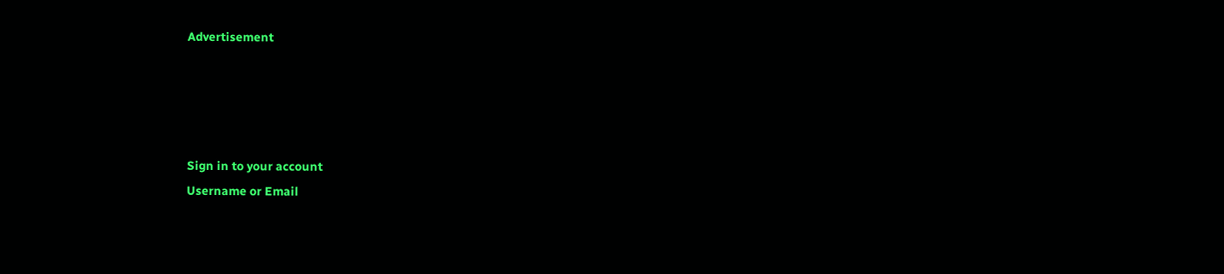Advertisement




Sign in to your account
Username or Email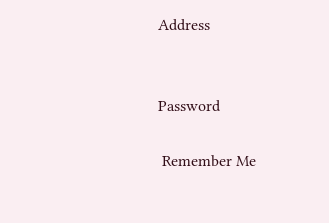Address


Password

 Remember Me